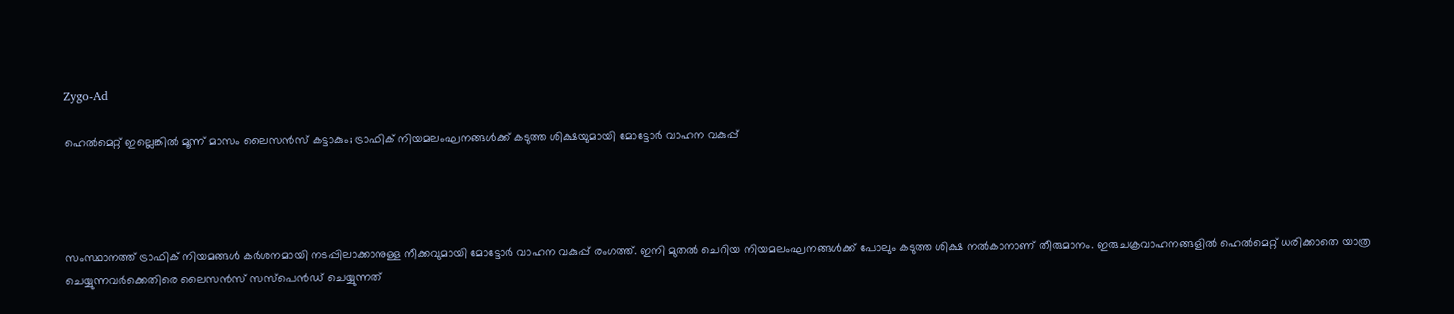Zygo-Ad

ഹെൽമെറ്റ് ഇല്ലെങ്കിൽ മൂന്ന് മാസം ലൈസൻസ് കട്ടാകും; ട്രാഫിക് നിയമലംഘനങ്ങൾക്ക് കടുത്ത ശിക്ഷയുമായി മോട്ടോർ വാഹന വകുപ്പ്




സംസ്ഥാനത്ത് ട്രാഫിക് നിയമങ്ങൾ കർശനമായി നടപ്പിലാക്കാനുള്ള നീക്കവുമായി മോട്ടോർ വാഹന വകുപ്പ് രംഗത്ത്. ഇനി മുതൽ ചെറിയ നിയമലംഘനങ്ങൾക്ക് പോലും കടുത്ത ശിക്ഷ നൽകാനാണ് തീരുമാനം. ഇരുചക്രവാഹനങ്ങളിൽ ഹെൽമെറ്റ് ധരിക്കാതെ യാത്ര ചെയ്യുന്നവർക്കെതിരെ ലൈസൻസ് സസ്പെൻഡ് ചെയ്യുന്നത്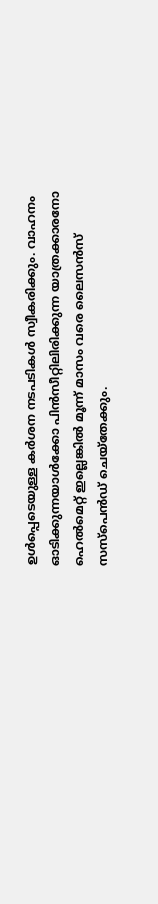ഉൾപ്പെടെയുള്ള കർശന നടപടികൾ സ്വീകരിക്കും. വാഹനം ഓടിക്കുന്നയാൾക്കോ പിൻസീറ്റിലിരിക്കുന്ന യാത്രക്കാരനോ ഹെൽമെറ്റ് ഇല്ലെങ്കിൽ മൂന്ന് മാസം വരെ ലൈസൻസ് സസ്പെൻഡ് ചെയ്തേക്കും.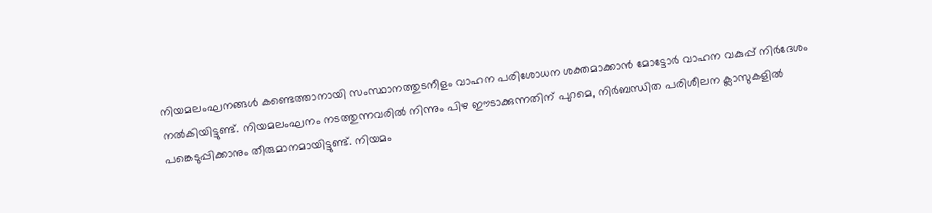നിയമലംഘനങ്ങൾ കണ്ടെത്താനായി സംസ്ഥാനത്തുടനീളം വാഹന പരിശോധന ശക്തമാക്കാൻ മോട്ടോർ വാഹന വകുപ്പ് നിർദേശം നൽകിയിട്ടുണ്ട്. നിയമലംഘനം നടത്തുന്നവരിൽ നിന്നും പിഴ ഈടാക്കുന്നതിന് പുറമെ, നിർബന്ധിത പരിശീലന ക്ലാസുകളിൽ പങ്കെടുപ്പിക്കാനും തീരുമാനമായിട്ടുണ്ട്. നിയമം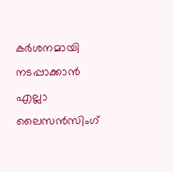കർശനമായി നടപ്പാക്കാൻ എല്ലാ ലൈസൻസിംഗ്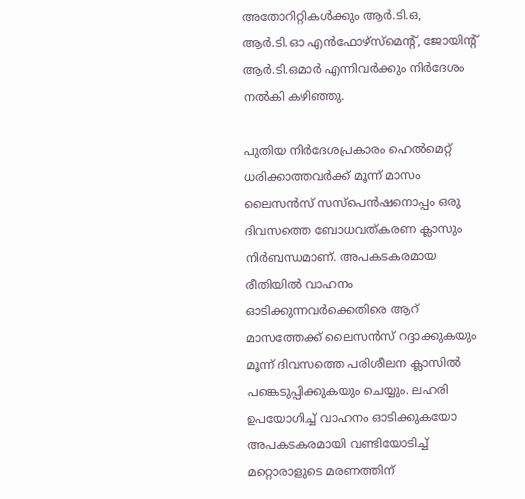അതോറിറ്റികൾക്കും ആർ.ടി.ഒ, ആർ.ടി.ഓ എൻഫോഴ്സ്മെന്റ്, ജോയിന്റ് ആർ.ടി.ഒമാർ എന്നിവർക്കും നിർദേശം നൽകി കഴിഞ്ഞു.

പുതിയ നിർദേശപ്രകാരം ഹെൽമെറ്റ് ധരിക്കാത്തവർക്ക് മൂന്ന് മാസം ലൈസൻസ് സസ്പെൻഷനൊപ്പം ഒരു ദിവസത്തെ ബോധവത്കരണ ക്ലാസും നിർബന്ധമാണ്. അപകടകരമായ രീതിയിൽ വാഹനം ഓടിക്കുന്നവർക്കെതിരെ ആറ് മാസത്തേക്ക് ലൈസൻസ് റദ്ദാക്കുകയും മൂന്ന് ദിവസത്തെ പരിശീലന ക്ലാസിൽ പങ്കെടുപ്പിക്കുകയും ചെയ്യും. ലഹരി ഉപയോഗിച്ച് വാഹനം ഓടിക്കുകയോ അപകടകരമായി വണ്ടിയോടിച്ച് മറ്റൊരാളുടെ മരണത്തിന്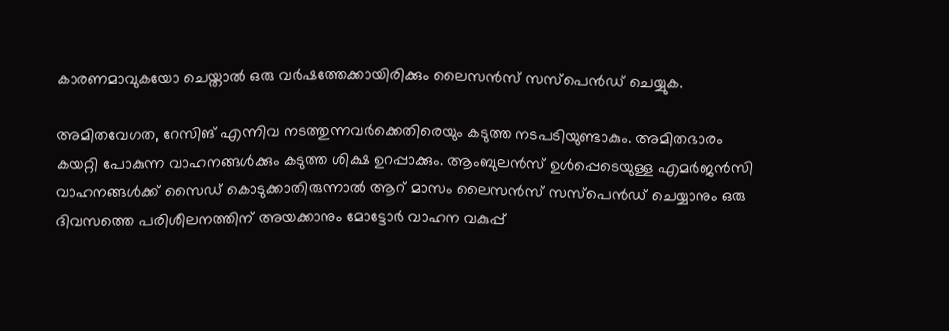കാരണമാവുകയോ ചെയ്താൽ ഒരു വർഷത്തേക്കായിരിക്കും ലൈസൻസ് സസ്പെൻഡ് ചെയ്യുക.

അമിതവേഗത, റേസിങ് എന്നിവ നടത്തുന്നവർക്കെതിരെയും കടുത്ത നടപടിയുണ്ടാകും. അമിതഭാരം കയറ്റി പോകുന്ന വാഹനങ്ങൾക്കും കടുത്ത ശിക്ഷ ഉറപ്പാക്കും. ആംബുലൻസ് ഉൾപ്പെടെയുള്ള എമർജൻസി വാഹനങ്ങൾക്ക് സൈഡ് കൊടുക്കാതിരുന്നാൽ ആറ് മാസം ലൈസൻസ് സസ്പെൻഡ് ചെയ്യാനും ഒരു ദിവസത്തെ പരിശീലനത്തിന് അയക്കാനും മോട്ടോർ വാഹന വകുപ്പ്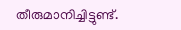തീരുമാനിച്ചിട്ടുണ്ട്.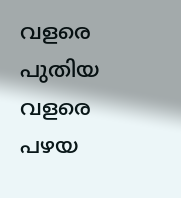വളരെ പുതിയ വളരെ പഴയ